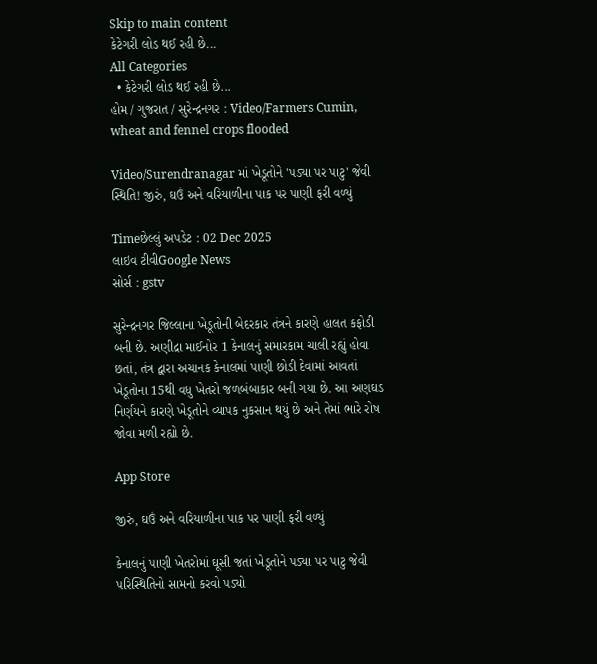Skip to main content
કેટેગરી લોડ થઈ રહી છે...
All Categories
  • કેટેગરી લોડ થઈ રહી છે...
હોમ / ગુજરાત / સુરેન્દ્રનગર : Video/Farmers Cumin, wheat and fennel crops flooded

Video/Surendranagar માં ખેડૂતોને 'પડ્યા પર પાટુ' જેવી સ્થિતિ! જીરું, ઘઉં અને વરિયાળીના પાક પર પાણી ફરી વળ્યું

Timeછેલ્લું અપડેટ : 02 Dec 2025
લાઇવ ટીવીGoogle News
સોર્સ : gstv

સુરેન્દ્રનગર જિલ્લાના ખેડૂતોની બેદરકાર તંત્રને કારણે હાલત કફોડી બની છે. અણીદ્રા માઈનોર 1 કેનાલનું સમારકામ ચાલી રહ્યું હોવા છતાં, તંત્ર દ્વારા અચાનક કેનાલમાં પાણી છોડી દેવામાં આવતાં ખેડૂતોના 15થી વધુ ખેતરો જળબંબાકાર બની ગયા છે. આ અણઘડ નિર્ણયને કારણે ખેડૂતોને વ્યાપક નુકસાન થયું છે અને તેમાં ભારે રોષ જોવા મળી રહ્યો છે.

App Store

જીરું, ઘઉં અને વરિયાળીના પાક પર પાણી ફરી વળ્યું

કેનાલનું પાણી ખેતરોમાં ઘૂસી જતાં ખેડૂતોને પડ્યા પર પાટુ જેવી પરિસ્થિતિનો સામનો કરવો પડ્યો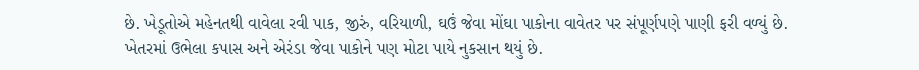છે. ખેડૂતોએ મહેનતથી વાવેલા રવી પાક, જીરું, વરિયાળી, ઘઉં જેવા મોંઘા પાકોના વાવેતર પર સંપૂર્ણપણે પાણી ફરી વળ્યું છે. ખેતરમાં ઉભેલા કપાસ અને એરંડા જેવા પાકોને પણ મોટા પાયે નુકસાન થયું છે.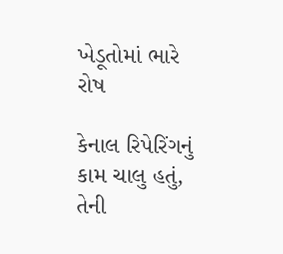ખેડૂતોમાં ભારે રોષ

કેનાલ રિપેરિંગનું કામ ચાલુ હતું, તેની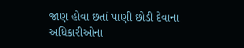જાણ હોવા છતાં પાણી છોડી દેવાના અધિકારીઓના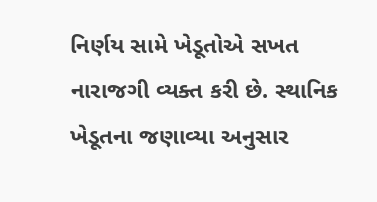નિર્ણય સામે ખેડૂતોએ સખત નારાજગી વ્યક્ત કરી છે. સ્થાનિક ખેડૂતના જણાવ્યા અનુસાર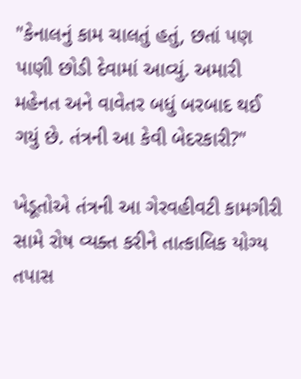"કેનાલનું કામ ચાલતું હતું, છતાં પણ પાણી છોડી દેવામાં આવ્યું. અમારી મહેનત અને વાવેતર બધું બરબાદ થઈ ગયું છે. તંત્રની આ કેવી બેદરકારી?"

ખેડૂતોએ તંત્રની આ ગેરવહીવટી કામગીરી સામે રોષ વ્યક્ત કરીને તાત્કાલિક યોગ્ય તપાસ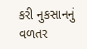કરી નુકસાનનું વળતર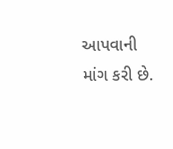આપવાની માંગ કરી છે.